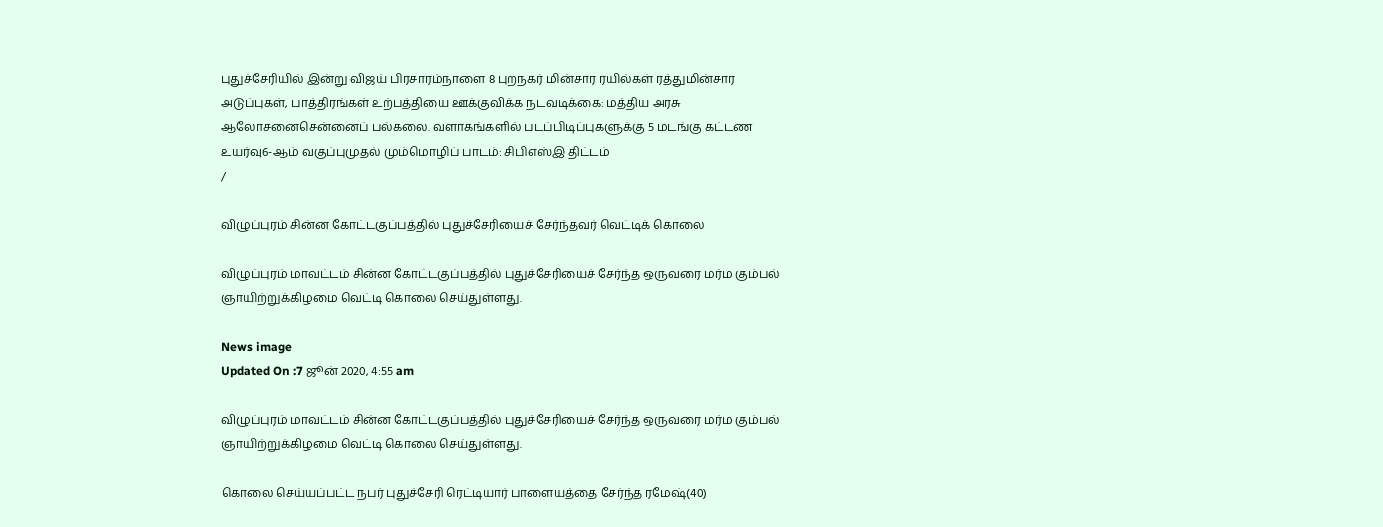புதுச்சேரியில் இன்று விஜய் பிரசாரம்நாளை 8 புறநகர் மின்சார ரயில்கள் ரத்துமின்சார அடுப்புகள், பாத்திரங்கள் உற்பத்தியை ஊக்குவிக்க நடவடிக்கை: மத்திய அரசு ஆலோசனைசென்னைப் பல்கலை. வளாகங்களில் படப்பிடிப்புகளுக்கு 5 மடங்கு கட்டண உயர்வு6-ஆம் வகுப்புமுதல் மும்மொழிப் பாடம்: சிபிஎஸ்இ திட்டம்
/

விழுப்புரம் சின்ன கோட்டகுப்பத்தில் புதுச்சேரியைச் சேர்ந்தவர் வெட்டிக் கொலை

விழுப்புரம் மாவட்டம் சின்ன கோட்டகுப்பத்தில் புதுச்சேரியைச் சேர்ந்த ஒருவரை மர்ம கும்பல் ஞாயிற்றுக்கிழமை வெட்டி கொலை செய்துள்ளது.

News image
Updated On :7 ஜூன் 2020, 4:55 am

விழுப்புரம் மாவட்டம் சின்ன கோட்டகுப்பத்தில் புதுச்சேரியைச் சேர்ந்த ஒருவரை மர்ம கும்பல் ஞாயிற்றுக்கிழமை வெட்டி கொலை செய்துள்ளது.

கொலை செய்யப்பட்ட நபர் புதுச்சேரி ரெட்டியார் பாளையத்தை சேர்ந்த ரமேஷ்(40)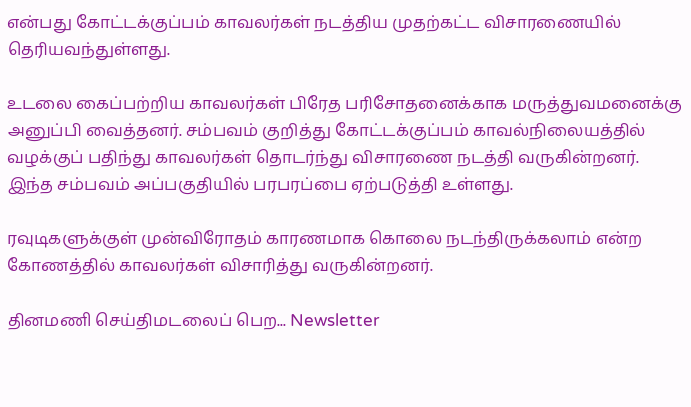என்பது கோட்டக்குப்பம் காவலர்கள் நடத்திய முதற்கட்ட விசாரணையில் தெரியவந்துள்ளது.

உடலை கைப்பற்றிய காவலர்கள் பிரேத பரிசோதனைக்காக மருத்துவமனைக்கு அனுப்பி வைத்தனர். சம்பவம் குறித்து கோட்டக்குப்பம் காவல்நிலையத்தில் வழக்குப் பதிந்து காவலர்கள் தொடர்ந்து விசாரணை நடத்தி வருகின்றனர்.
இந்த சம்பவம் அப்பகுதியில் பரபரப்பை ஏற்படுத்தி உள்ளது.

ரவுடிகளுக்குள் முன்விரோதம் காரணமாக கொலை நடந்திருக்கலாம் என்ற கோணத்தில் காவலர்கள் விசாரித்து வருகின்றனர்.

தினமணி செய்திமடலைப் பெற... Newsletter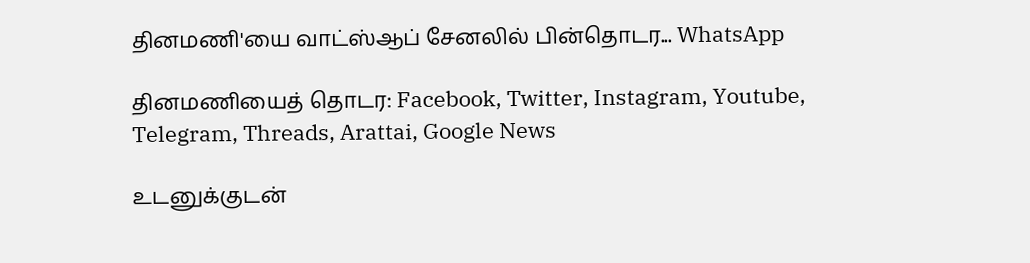தினமணி'யை வாட்ஸ்ஆப் சேனலில் பின்தொடர... WhatsApp

தினமணியைத் தொடர: Facebook, Twitter, Instagram, Youtube, Telegram, Threads, Arattai, Google News

உடனுக்குடன்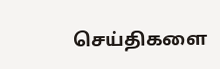செய்திகளை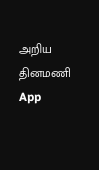அறிய தினமணி App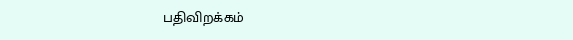பதிவிறக்கம்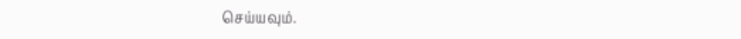செய்யவும்.